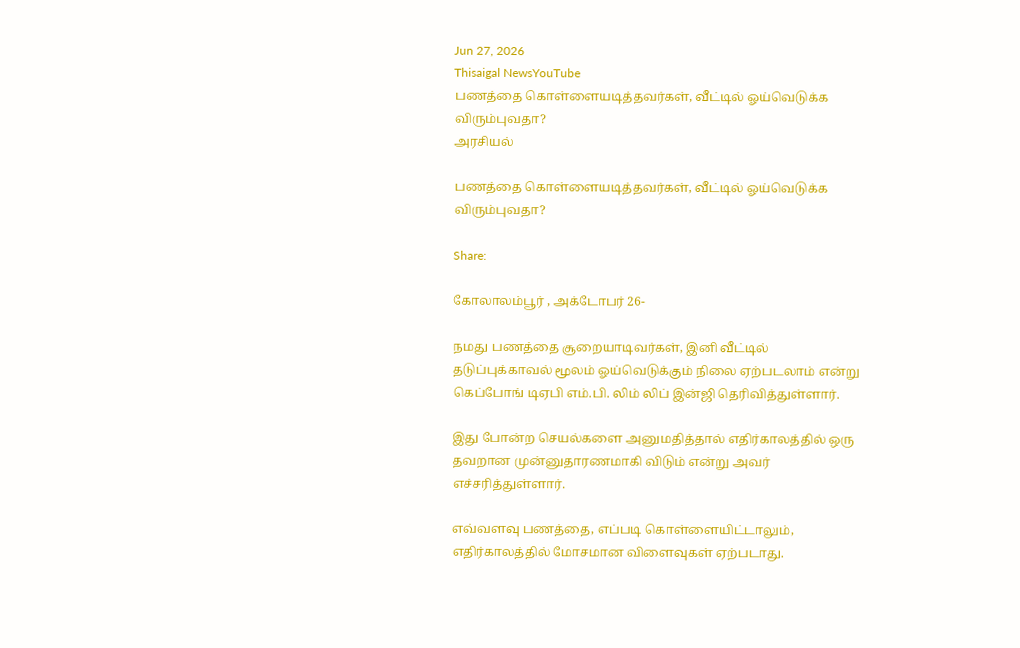Jun 27, 2026
Thisaigal NewsYouTube
பணத்தை கொள்ளையடித்தவர்கள், வீட்டில் ஓய்வெடுக்க விரும்புவதா?
அரசியல்

பணத்தை கொள்ளையடித்தவர்கள், வீட்டில் ஓய்வெடுக்க விரும்புவதா?

Share:

கோலாலம்பூர் , அக்டோபர் 26-

நமது பணத்தை சூறையாடிவர்கள், இனி வீட்டில் தடுப்புக்காவல் மூலம் ஓய்வெடுக்கும் நிலை ஏற்படலாம் என்று கெப்போங் டிஏபி எம்.பி. லிம் லிப் இன்ஜி தெரிவித்துள்ளார்.

இது போன்ற செயல்களை அனுமதித்தால் எதிர்காலத்தில் ஒரு தவறான முன்னுதாரணமாகி விடும் என்று அவர் எச்சரித்துள்ளார்.

எவ்வளவு பணத்தை, எப்படி கொள்ளையிட்டாலும், எதிர்காலத்தில் மோசமான விளைவுகள் ஏற்படாது.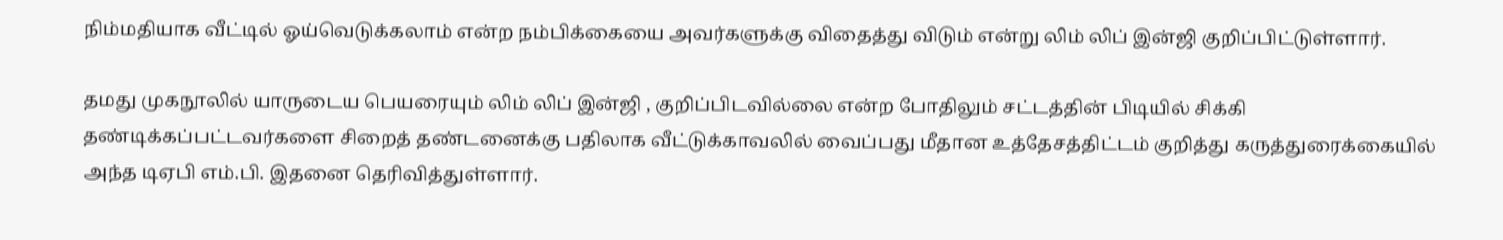நிம்மதியாக வீட்டில் ஓய்வெடுக்கலாம் என்ற நம்பிக்கையை அவர்களுக்கு விதைத்து விடும் என்று லிம் லிப் இன்ஜி குறிப்பிட்டுள்ளார்.

தமது முகநூலில் யாருடைய பெயரையும் லிம் லிப் இன்ஜி , குறிப்பிடவில்லை என்ற போதிலும் சட்டத்தின் பிடியில் சிக்கி தண்டிக்கப்பட்டவர்களை சிறைத் தண்டனைக்கு பதிலாக வீட்டுக்காவலில் வைப்பது மீதான உத்தேசத்திட்டம் குறித்து கருத்துரைக்கையில் அந்த டிஏபி எம்.பி. இதனை தெரிவித்துள்ளார்.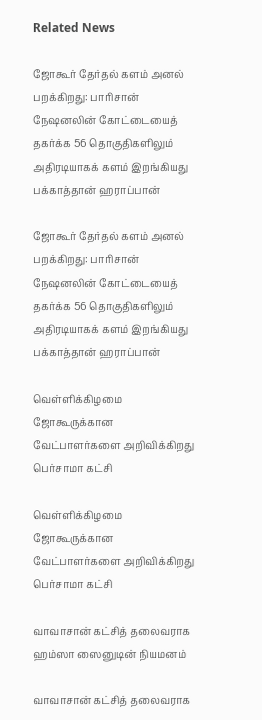Related News

ஜோகூர் தேர்தல் களம் அனல் பறக்கிறது: பாரிசான் நேஷனலின் கோட்டையைத் தகர்க்க 56 தொகுதிகளிலும் அதிரடியாகக் களம் இறங்கியது பக்காத்தான் ஹராப்பான்

ஜோகூர் தேர்தல் களம் அனல் பறக்கிறது: பாரிசான் நேஷனலின் கோட்டையைத் தகர்க்க 56 தொகுதிகளிலும் அதிரடியாகக் களம் இறங்கியது பக்காத்தான் ஹராப்பான்

வெள்ளிக்கிழமை ஜோகூருக்கான வேட்பாளர்களை அறிவிக்கிறது பெர்சாமா கட்சி

வெள்ளிக்கிழமை ஜோகூருக்கான வேட்பாளர்களை அறிவிக்கிறது பெர்சாமா கட்சி

வாவாசான் கட்சித் தலைவராக ஹம்ஸா ஸைனுடின் நியமனம்

வாவாசான் கட்சித் தலைவராக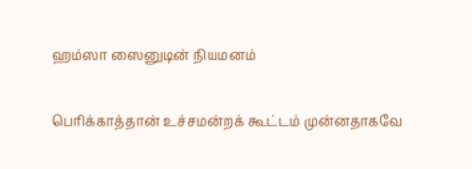ஹம்ஸா ஸைனுடின் நியமனம்

பெரிக்காத்தான் உச்சமன்றக் கூட்டம் முன்னதாகவே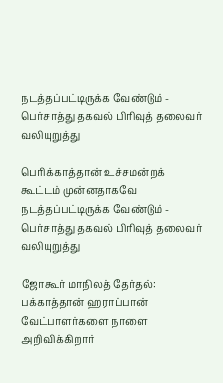நடத்தப்பட்டிருக்க வேண்டும் - பெர்சாத்து தகவல் பிரிவுத் தலைவர் வலியுறுத்து

பெரிக்காத்தான் உச்சமன்றக் கூட்டம் முன்னதாகவே நடத்தப்பட்டிருக்க வேண்டும் - பெர்சாத்து தகவல் பிரிவுத் தலைவர் வலியுறுத்து

ஜோகூர் மாநிலத் தேர்தல்: பக்காத்தான் ஹராப்பான் வேட்பாளர்களை நாளை அறிவிக்கிறார்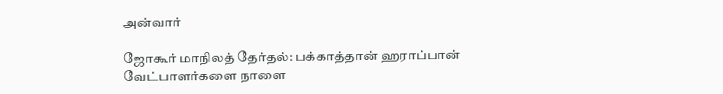அன்வார்

ஜோகூர் மாநிலத் தேர்தல்: பக்காத்தான் ஹராப்பான் வேட்பாளர்களை நாளை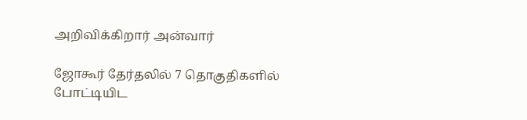அறிவிக்கிறார் அன்வார்

ஜோகூர் தேர்தலில் 7 தொகுதிகளில் போட்டியிட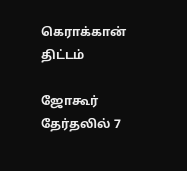கெராக்கான் திட்டம்

ஜோகூர் தேர்தலில் 7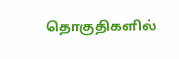தொகுதிகளில்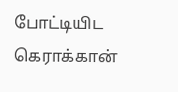போட்டியிட கெராக்கான்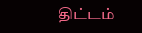திட்டம்